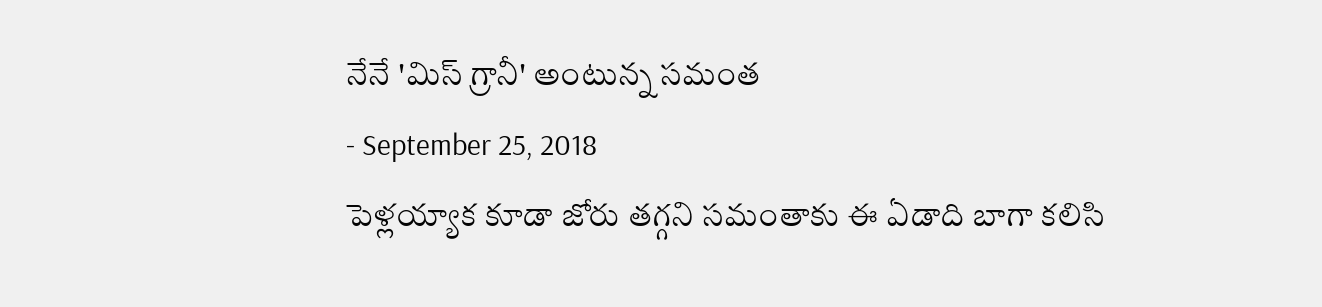నేనే 'మిస్ గ్రానీ' అంటున్న సమంత
- September 25, 2018
పెళ్లయ్యాక కూడా జోరు తగ్గని సమంతాకు ఈ ఏడాది బాగా కలిసి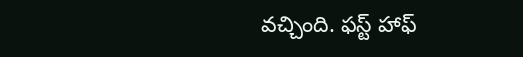వచ్చింది. ఫస్ట్ హాఫ్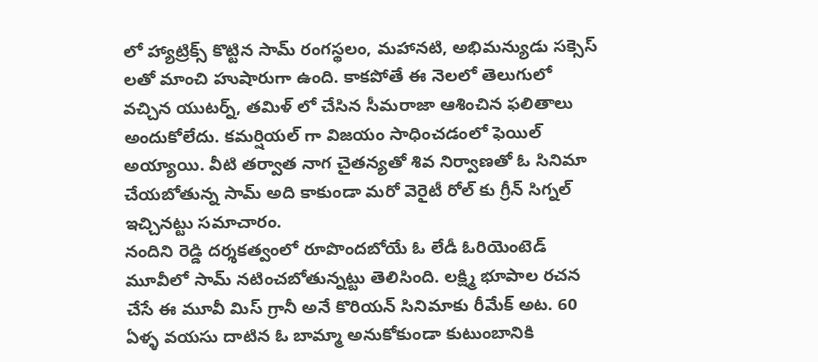లో హ్యాట్రిక్స్ కొట్టిన సామ్ రంగస్థలం, మహానటి, అభిమన్యుడు సక్సెస్ లతో మాంచి హుషారుగా ఉంది. కాకపోతే ఈ నెలలో తెలుగులో వచ్చిన యుటర్న్, తమిళ్ లో చేసిన సీమరాజా ఆశించిన ఫలితాలు అందుకోలేదు. కమర్షియల్ గా విజయం సాధించడంలో ఫెయిల్ అయ్యాయి. వీటి తర్వాత నాగ చైతన్యతో శివ నిర్వాణతో ఓ సినిమా చేయబోతున్న సామ్ అది కాకుండా మరో వెరైటీ రోల్ కు గ్రీన్ సిగ్నల్ ఇచ్చినట్టు సమాచారం.
నందిని రెడ్డి దర్శకత్వంలో రూపొందబోయే ఓ లేడీ ఓరియెంటెడ్ మూవీలో సామ్ నటించబోతున్నట్టు తెలిసింది. లక్ష్మి భూపాల రచన చేసే ఈ మూవీ మిస్ గ్రానీ అనే కొరియన్ సినిమాకు రీమేక్ అట. 60 ఏళ్ళ వయసు దాటిన ఓ బామ్మా అనుకోకుండా కుటుంబానికి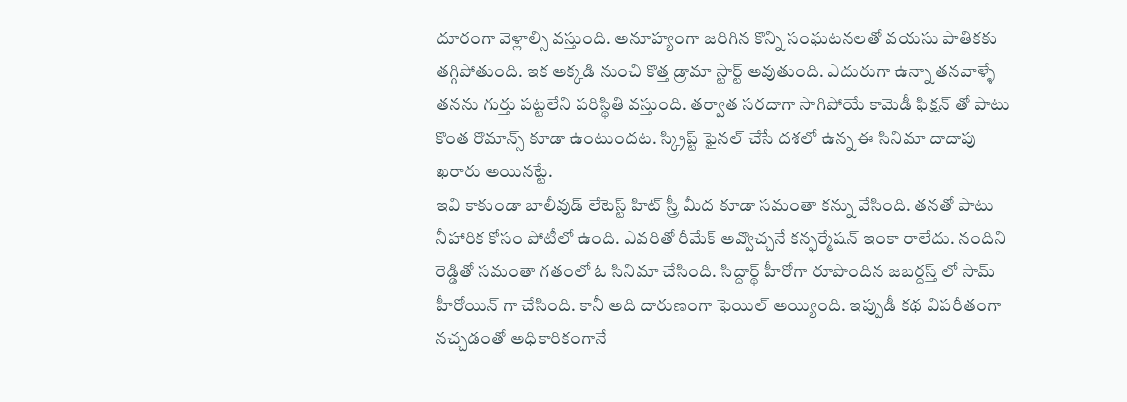దూరంగా వెళ్లాల్సి వస్తుంది. అనూహ్యంగా జరిగిన కొన్ని సంఘటనలతో వయసు పాతికకు తగ్గిపోతుంది. ఇక అక్కడి నుంచి కొత్త డ్రామా స్టార్ట్ అవుతుంది. ఎదురుగా ఉన్నా తనవాళ్ళే తనను గుర్తు పట్టలేని పరిస్థితి వస్తుంది. తర్వాత సరదాగా సాగిపోయే కామెడీ ఫిక్షన్ తో పాటు కొంత రొమాన్స్ కూడా ఉంటుందట. స్క్రిప్ట్ ఫైనల్ చేసే దశలో ఉన్న ఈ సినిమా దాదాపు ఖరారు అయినట్టే.
ఇవి కాకుండా బాలీవుడ్ లేటెస్ట్ హిట్ స్త్రీ మీద కూడా సమంతా కన్ను వేసింది. తనతో పాటు నీహారిక కోసం పోటీలో ఉంది. ఎవరితో రీమేక్ అవ్వొచ్చనే కన్ఫర్మేషన్ ఇంకా రాలేదు. నందిని రెడ్డితో సమంతా గతంలో ఓ సినిమా చేసింది. సిద్దార్థ్ హీరోగా రూపొందిన జబర్దస్త్ లో సామ్ హీరోయిన్ గా చేసింది. కానీ అది దారుణంగా ఫెయిల్ అయ్యింది. ఇప్పుడీ కథ విపరీతంగా నచ్చడంతో అధికారికంగానే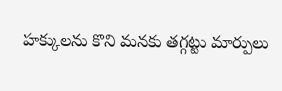హక్కులను కొని మనకు తగ్గట్టు మార్పులు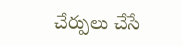చేర్పులు చేసే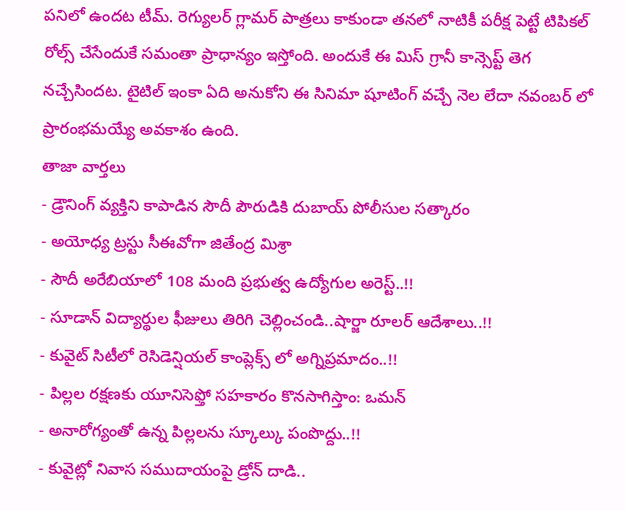పనిలో ఉందట టీమ్. రెగ్యులర్ గ్లామర్ పాత్రలు కాకుండా తనలో నాటికీ పరీక్ష పెట్టే టిపికల్ రోల్స్ చేసేందుకే సమంతా ప్రాధాన్యం ఇస్తోంది. అందుకే ఈ మిస్ గ్రానీ కాన్సెప్ట్ తెగ నచ్చేసిందట. టైటిల్ ఇంకా ఏది అనుకోని ఈ సినిమా షూటింగ్ వచ్చే నెల లేదా నవంబర్ లో ప్రారంభమయ్యే అవకాశం ఉంది.
తాజా వార్తలు
- డ్రౌనింగ్ వ్యక్తిని కాపాడిన సౌదీ పౌరుడికి దుబాయ్ పోలీసుల సత్కారం
- అయోధ్య ట్రస్టు సీఈవోగా జితేంద్ర మిశ్రా
- సౌదీ అరేబియాలో 108 మంది ప్రభుత్వ ఉద్యోగుల అరెస్ట్..!!
- సూడాన్ విద్యార్థుల ఫీజులు తిరిగి చెల్లించండి..షార్జా రూలర్ ఆదేశాలు..!!
- కువైట్ సిటీలో రెసిడెన్షియల్ కాంప్లెక్స్ లో అగ్నిప్రమాదం..!!
- పిల్లల రక్షణకు యూనిసెఫ్తో సహకారం కొనసాగిస్తాం: ఒమన్
- అనారోగ్యంతో ఉన్న పిల్లలను స్కూల్కు పంపొద్దు..!!
- కువైట్లో నివాస సముదాయంపై డ్రోన్ దాడి..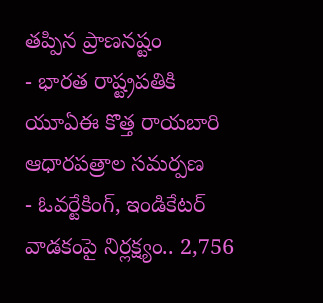తప్పిన ప్రాణనష్టం
- భారత రాష్ట్రపతికి యూఏఈ కొత్త రాయబారి ఆధారపత్రాల సమర్పణ
- ఓవర్టేకింగ్, ఇండికేటర్ వాడకంపై నిర్లక్ష్యం.. 2,756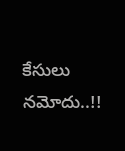కేసులు నమోదు..!!